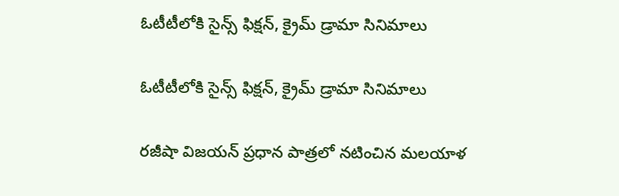ఓటీటీలోకి సైన్స్‌ ఫిక్షన్‌, క్రైమ్‌ డ్రామా సినిమాలు

ఓటీటీలోకి సైన్స్‌ ఫిక్షన్‌, క్రైమ్‌ డ్రామా సినిమాలు

రజీషా విజయన్‌ ప్రధాన పాత్రలో నటించిన మలయాళ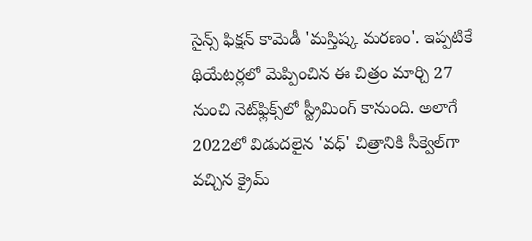సైన్స్‌ ఫిక్షన్‌ కామెడీ 'మస్తిష్క మరణం'. ఇప్పటికే థియేటర్లలో మెప్పించిన ఈ చిత్రం మార్చి 27 నుంచి నెట్‌ఫ్లిక్స్‌లో స్ట్రీమింగ్ కానుంది. అలాగే 2022లో విడుదలైన 'వధ్‌' చిత్రానికి సీక్వెల్‌గా వచ్చిన క్రైమ్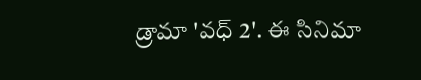డ్రామా 'వధ్ 2'. ఈ సినిమా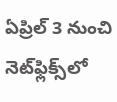ఏప్రిల్‌ 3 నుంచి నెట్‌ఫ్లిక్స్‌లో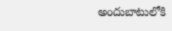అందుబాటులోకి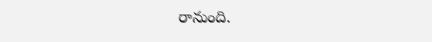రానుంది.